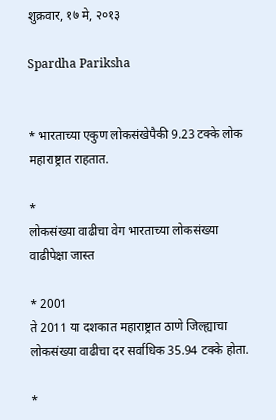शुक्रवार, १७ मे, २०१३

Spardha Pariksha


* भारताच्या एकुण लोकसंखेपैकी 9.23 टक्के लोक महाराष्ट्रात राहतात.

*
लोकसंख्या वाढीचा वेग भारताच्या लोकसंख्या वाढीपेक्षा जास्त

* 2001
ते 2011 या दशकात महाराष्ट्रात ठाणे जिल्ह्याचा लोकसंख्या वाढीचा दर सर्वाधिक 35.94 टक्के होता.

*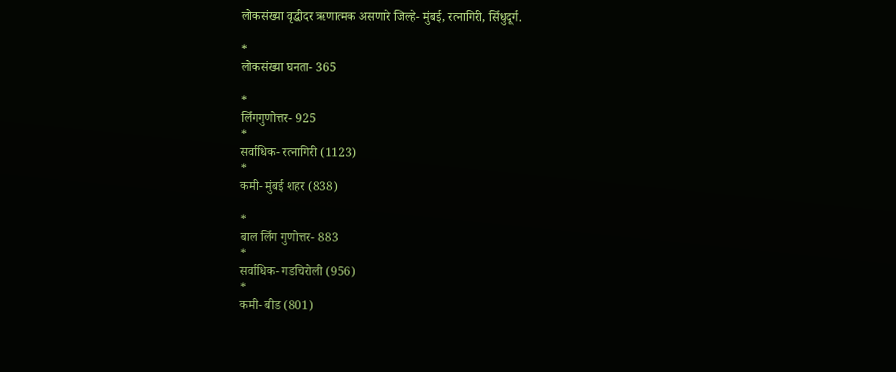लोकसंख्या वृद्धीदर ऋणात्मक असणारे जिल्हे- मुंबई, रत्नागिरी, सिँधुदूर्ग.

*
लोकसंख्या घनता- 365

*
लिँगगुणोत्तर- 925
*
सर्वाधिक- रत्नागिरी (1123)
*
कमी- मुंबई शहर (838)

*
बाल लिँग गुणोत्तर- 883
*
सर्वाधिक- गडचिरोली (956)
*
कमी- बीड (801)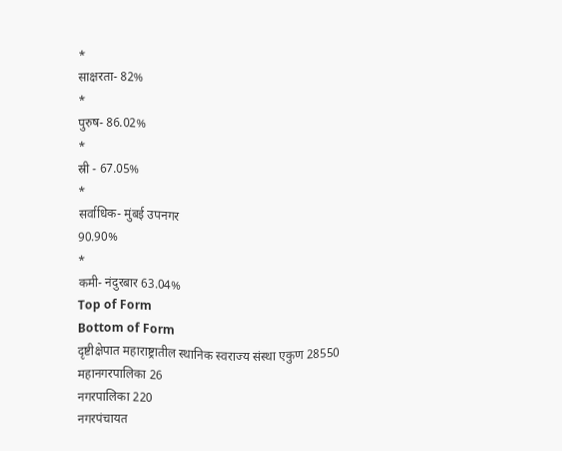*
साक्षरता- 82%
*
पुरुष- 86.02%
*
स्री - 67.05%
*
सर्वाधिक- मुंबई उपनगर
90.90%
*
कमी- नंदुरबार 63.04%
Top of Form
Bottom of Form
दृष्टीक्षेपात महाराष्ट्रातील स्थानिक स्वराज्य संस्था एकुण 28550
महानगरपालिका 26
नगरपालिका 220
नगरपंचायत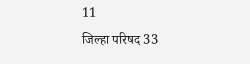11
जिल्हा परिषद 33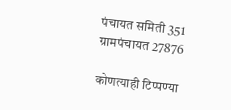पंचायत समिती 351
ग्रामपंचायत 27876

कोणत्याही टिप्पण्‍या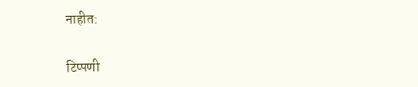नाहीत:

टिप्पणी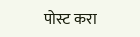पोस्ट करा